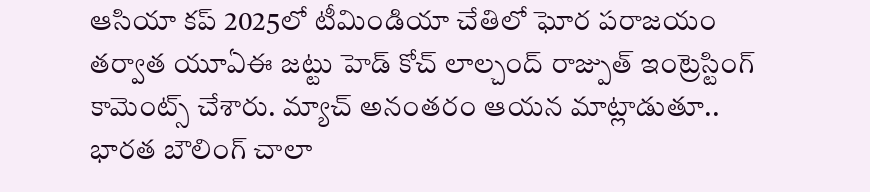ఆసియా కప్ 2025లో టీమిండియా చేతిలో ఘోర పరాజయం తర్వాత యూఏఈ జట్టు హెడ్ కోచ్ లాల్చంద్ రాజ్పుత్ ఇంట్రెస్టింగ్ కామెంట్స్ చేశారు. మ్యాచ్ అనంతరం ఆయన మాట్లాడుతూ.. భారత బౌలింగ్ చాలా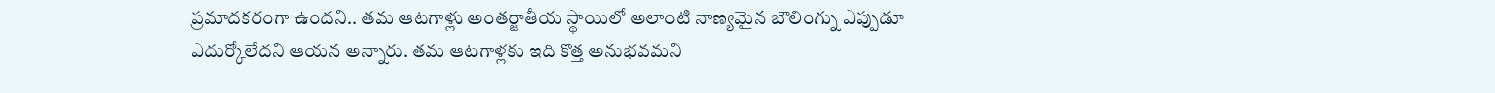ప్రమాదకరంగా ఉందని.. తమ ఆటగాళ్లు అంతర్జాతీయ స్థాయిలో అలాంటి నాణ్యమైన బౌలింగ్ను ఎప్పుడూ ఎదుర్కోలేదని ఆయన అన్నారు. తమ ఆటగాళ్లకు ఇది కొత్త అనుభవమని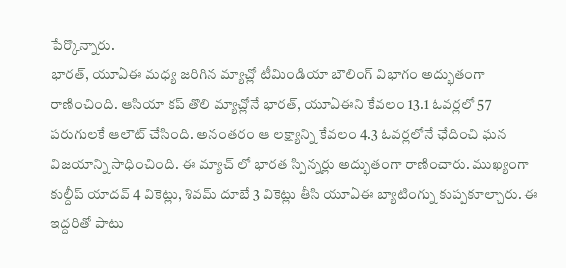పేర్కొన్నారు.
భారత్, యూఏఈ మధ్య జరిగిన మ్యాచ్లో టీమిండియా బౌలింగ్ విభాగం అద్భుతంగా రాణించింది. ఆసియా కప్ తొలి మ్యాచ్లోనే భారత్, యూఏఈని కేవలం 13.1 ఓవర్లలో 57 పరుగులకే ఆలౌట్ చేసింది. అనంతరం ఆ లక్ష్యాన్ని కేవలం 4.3 ఓవర్లలోనే ఛేదించి ఘన విజయాన్ని సాధించింది. ఈ మ్యాచ్ లో భారత స్పిన్నర్లు అద్భుతంగా రాణించారు. ముఖ్యంగా కుల్దీప్ యాదవ్ 4 వికెట్లు, శివమ్ దూబే 3 వికెట్లు తీసి యూఏఈ బ్యాటింగ్ను కుప్పకూల్చారు. ఈ ఇద్దరితో పాటు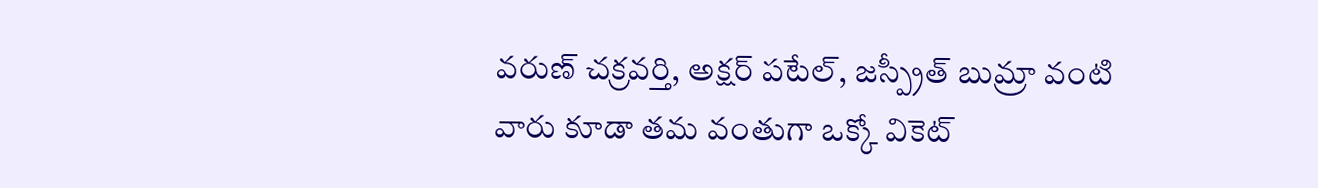వరుణ్ చక్రవర్తి, అక్షర్ పటేల్, జస్ప్రీత్ బుమ్రా వంటి వారు కూడా తమ వంతుగా ఒక్కో వికెట్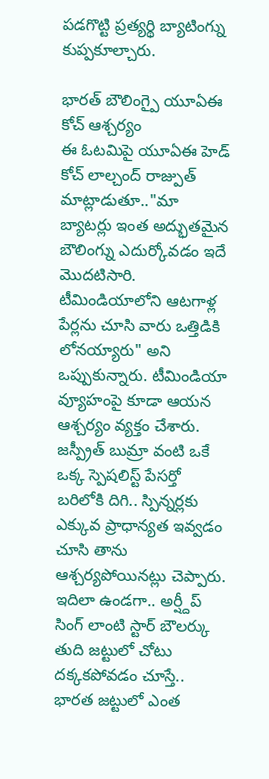పడగొట్టి ప్రత్యర్థి బ్యాటింగ్ను కుప్పకూల్చారు.

భారత్ బౌలింగ్పై యూఏఈ కోచ్ ఆశ్చర్యం
ఈ ఓటమిపై యూఏఈ హెడ్ కోచ్ లాల్చంద్ రాజ్పుత్ మాట్లాడుతూ.."మా బ్యాటర్లు ఇంత అద్భుతమైన బౌలింగ్ను ఎదుర్కోవడం ఇదే మొదటిసారి. టీమిండియాలోని ఆటగాళ్ల పేర్లను చూసి వారు ఒత్తిడికి లోనయ్యారు" అని ఒప్పుకున్నారు. టీమిండియా వ్యూహంపై కూడా ఆయన ఆశ్చర్యం వ్యక్తం చేశారు. జస్ప్రీత్ బుమ్రా వంటి ఒకే ఒక్క స్పెషలిస్ట్ పేసర్తో బరిలోకి దిగి.. స్పిన్నర్లకు ఎక్కువ ప్రాధాన్యత ఇవ్వడం చూసి తాను ఆశ్చర్యపోయినట్లు చెప్పారు.
ఇదిలా ఉండగా.. అర్ష్దీప్ సింగ్ లాంటి స్టార్ బౌలర్కు తుది జట్టులో చోటు దక్కకపోవడం చూస్తే.. భారత జట్టులో ఎంత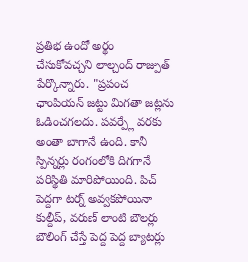ప్రతిభ ఉందో అర్థం చేసుకోవచ్చని లాల్చంద్ రాజ్పుత్ పేర్కొన్నారు. "ప్రపంచ ఛాంపియన్ జట్టు మిగతా జట్లను ఓడించగలదు. పవర్ప్లే వరకు అంతా బాగానే ఉంది. కానీ స్పిన్నర్లు రంగంలోకి దిగగానే పరిస్థితి మారిపోయింది. పిచ్ పెద్దగా టర్న్ అవ్వకపోయినా కుల్దీప్, వరుణ్ లాంటి బౌలర్లు బౌలింగ్ చేస్తే పెద్ద పెద్ద బ్యాటర్లు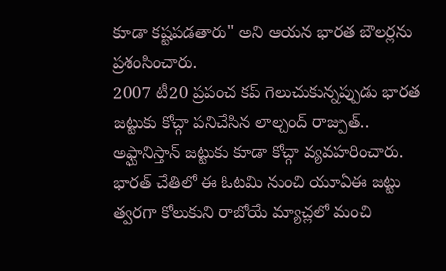కూడా కష్టపడతారు" అని ఆయన భారత బౌలర్లను ప్రశంసించారు.
2007 టీ20 ప్రపంచ కప్ గెలుచుకున్నప్పుడు భారత జట్టుకు కోచ్గా పనిచేసిన లాల్చంద్ రాజ్పుత్.. అఫ్ఘానిస్తాన్ జట్టుకు కూడా కోచ్గా వ్యవహరించారు. భారత్ చేతిలో ఈ ఓటమి నుంచి యూఏఈ జట్టు త్వరగా కోలుకుని రాబోయే మ్యాచ్లలో మంచి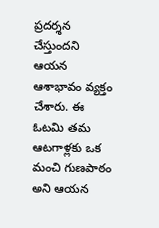ప్రదర్శన చేస్తుందని ఆయన ఆశాభావం వ్యక్తం చేశారు. ఈ ఓటమి తమ ఆటగాళ్లకు ఒక మంచి గుణపాఠం అని ఆయన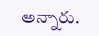అన్నారు.